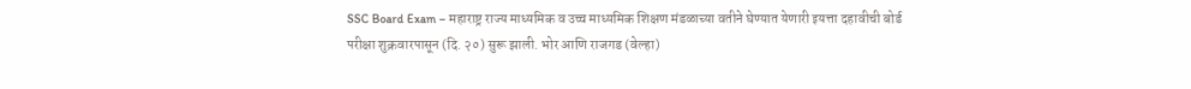SSC Board Exam – महाराष्ट्र राज्य माध्यमिक व उच्च माध्यमिक शिक्षण मंडळाच्या वतीने घेण्यात येणारी इयत्ता दहावीची बोर्ड परीक्षा शुक्रवारपासून (दि. २०) सुरू झाली. भोर आणि राजगड (वेल्हा)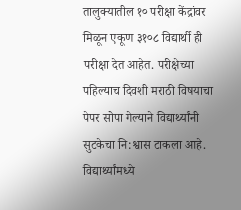तालुक्यातील १० परीक्षा केंद्रांवर मिळून एकूण ३१०८ विद्यार्थी ही परीक्षा देत आहेत. परीक्षेच्या पहिल्याच दिवशी मराठी विषयाचा पेपर सोपा गेल्याने विद्यार्थ्यांनी सुटकेचा नि:श्वास टाकला आहे. विद्यार्थ्यांमध्ये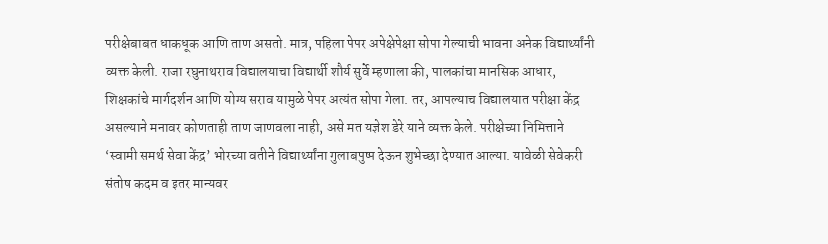परीक्षेबाबत धाकधूक आणि ताण असतो. मात्र, पहिला पेपर अपेक्षेपेक्षा सोपा गेल्याची भावना अनेक विद्यार्थ्यांनी व्यक्त केली. राजा रघुनाथराव विद्यालयाचा विद्यार्थी शौर्य सुर्वे म्हणाला की, पालकांचा मानसिक आधार, शिक्षकांचे मार्गदर्शन आणि योग्य सराव यामुळे पेपर अत्यंत सोपा गेला. तर, आपल्याच विद्यालयात परीक्षा केंद्र असल्याने मनावर कोणताही ताण जाणवला नाही, असे मत यज्ञेश डेरे याने व्यक्त केले. परीक्षेच्या निमित्ताने ‘स्वामी समर्थ सेवा केंद्र’ भोरच्या वतीने विद्यार्थ्यांना गुलाबपुष्प देऊन शुभेच्छा देण्यात आल्या. यावेळी सेवेकरी संतोष कदम व इतर मान्यवर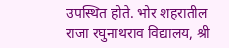उपस्थित होते. भोर शहरातील राजा रघुनाथराव विद्यालय, श्री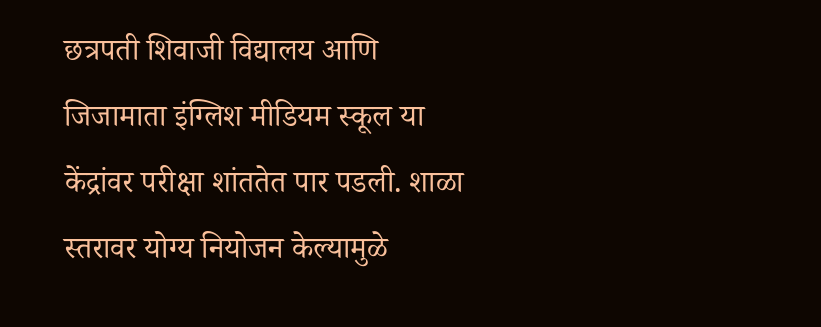छत्रपती शिवाजी विद्यालय आणि जिजामाता इंग्लिश मीडियम स्कूल या केंद्रांवर परीक्षा शांततेत पार पडली. शाळा स्तरावर योग्य नियोजन केल्यामुळे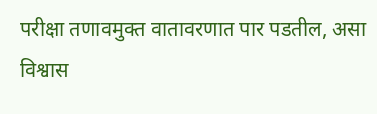परीक्षा तणावमुक्त वातावरणात पार पडतील, असा विश्वास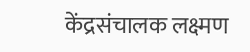केंद्रसंचालक लक्ष्मण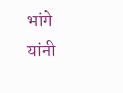भांगे यांनी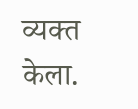व्यक्त केला.